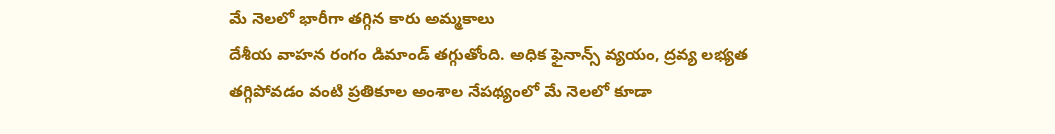మే నెలలో భారీగా తగ్గిన కారు అమ్మకాలు
దేశీయ వాహన రంగం డిమాండ్ తగ్గుతోంది. అధిక ఫైనాన్స్ వ్యయం, ద్రవ్య లభ్యత తగ్గిపోవడం వంటి ప్రతికూల అంశాల నేపథ్యంలో మే నెలలో కూడా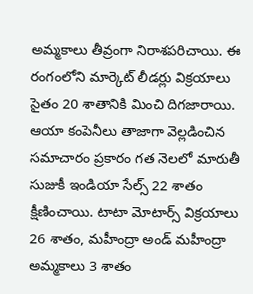అమ్మకాలు తీవ్రంగా నిరాశపరిచాయి. ఈ రంగంలోని మార్కెట్ లీడర్లు విక్రయాలు సైతం 20 శాతానికి మించి దిగజారాయి. ఆయా కంపెనీలు తాజాగా వెల్లడించిన సమాచారం ప్రకారం గత నెలలో మారుతీ సుజుకీ ఇండియా సేల్స్ 22 శాతం క్షీణించాయి. టాటా మోటార్స్ విక్రయాలు 26 శాతం, మహీంద్రా అండ్ మహీంద్రా అమ్మకాలు 3 శాతం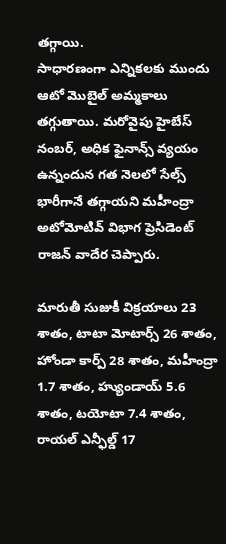తగ్గాయి.
సాధారణంగా ఎన్నికలకు ముందు ఆటో మొబైల్ అమ్మకాలు తగ్గుతాయి. మరోవైపు హైబేస్ నంబర్, అధిక ఫైనాన్స్ వ్యయం ఉన్నందున గత నెలలో సేల్స్ భారీగానే తగ్గాయని మహీంద్రా అటోమోటివ్ విభాగ ప్రెసిడెంట్ రాజన్ వాదేర చెప్పారు.

మారుతీ సుజుకీ విక్రయాలు 23 శాతం, టాటా మోటార్స్ 26 శాతం, హోండా కార్ప్ 28 శాతం, మహీంద్రా 1.7 శాతం, హ్యుండాయ్ 5.6 శాతం, టయోటా 7.4 శాతం, రాయల్ ఎన్ఫీల్డ్ 17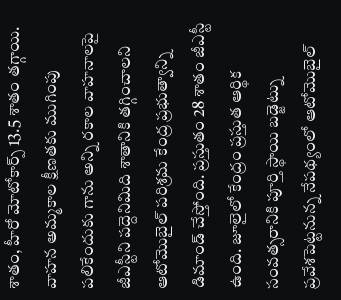శాతం, హీరో మోటోకార్ప్ 13.5 శాతం తగ్గాయి.
వాహన అమ్మకాల క్షీణతకు ముగింపు పలికేందుకు గాను అన్ని రకాల వాహనాలపై జీఎస్టీని పద్దెనిమిది శాతానికి తగ్గించాలని ఆటోమొబైల్ పరిశ్రమ కేంద్ర ప్రభుత్వాన్ని డిమాండ్ చేస్తోంది. ప్రస్తుతం 28 శాతం జీఎస్టీ ఉంది. జూలైలో కేంద్రం ప్రస్తుత ఆర్థిక సంవత్సరానికి పూర్తి స్థాయి బడ్జెట్ను ప్రవేశపెట్టనున్న నేపథ్యంలో ఆటోమొబైల్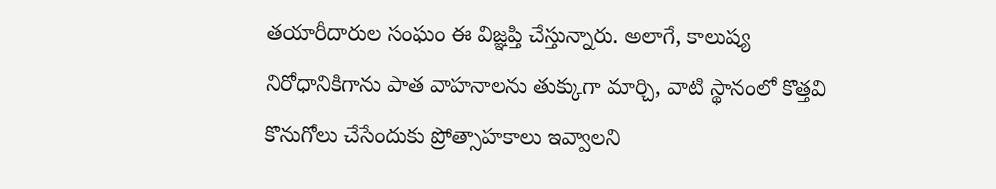తయారీదారుల సంఘం ఈ విజ్ఞప్తి చేస్తున్నారు. అలాగే, కాలుష్య నిరోధానికిగాను పాత వాహనాలను తుక్కుగా మార్చి, వాటి స్థానంలో కొత్తవి కొనుగోలు చేసేందుకు ప్రోత్సాహకాలు ఇవ్వాలని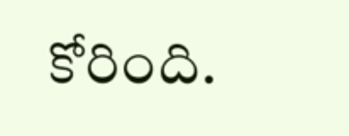కోరింది.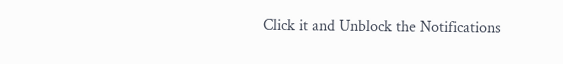Click it and Unblock the Notifications